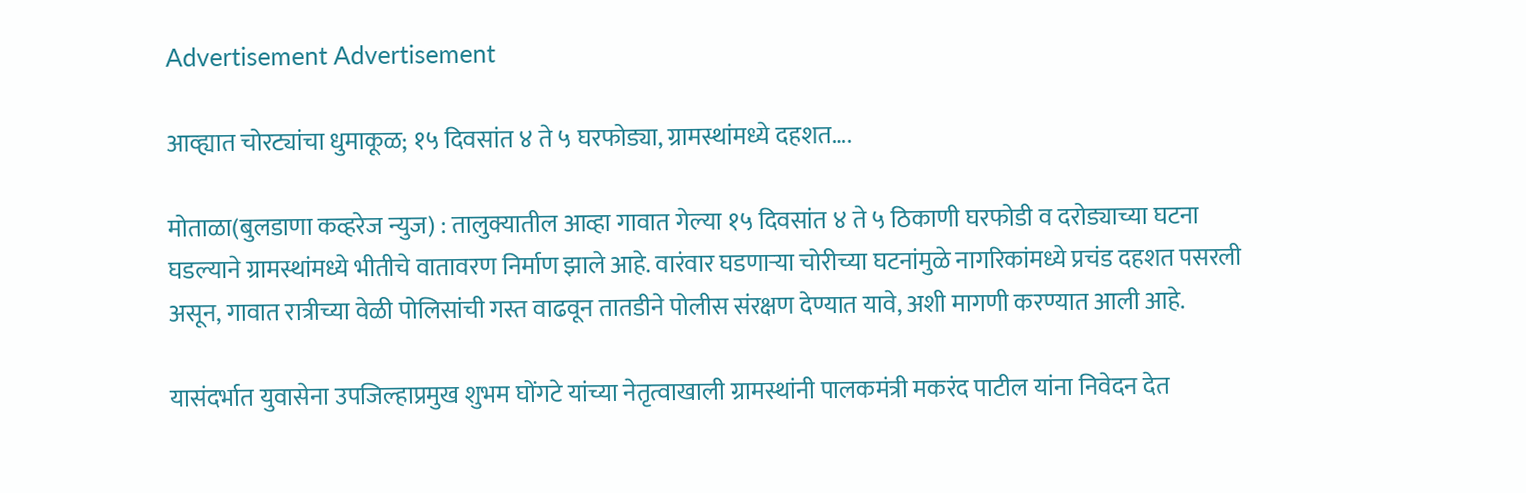Advertisement Advertisement

आव्ह्यात चोरट्यांचा धुमाकूळ; १५ दिवसांत ४ ते ५ घरफोड्या, ग्रामस्थांमध्ये दहशत….

मोताळा(बुलडाणा कव्हरेज न्युज) : तालुक्यातील आव्हा गावात गेल्या १५ दिवसांत ४ ते ५ ठिकाणी घरफोडी व दरोड्याच्या घटना घडल्याने ग्रामस्थांमध्ये भीतीचे वातावरण निर्माण झाले आहे. वारंवार घडणाऱ्या चोरीच्या घटनांमुळे नागरिकांमध्ये प्रचंड दहशत पसरली असून, गावात रात्रीच्या वेळी पोलिसांची गस्त वाढवून तातडीने पोलीस संरक्षण देण्यात यावे, अशी मागणी करण्यात आली आहे.

यासंदर्भात युवासेना उपजिल्हाप्रमुख शुभम घोंगटे यांच्या नेतृत्वाखाली ग्रामस्थांनी पालकमंत्री मकरंद पाटील यांना निवेदन देत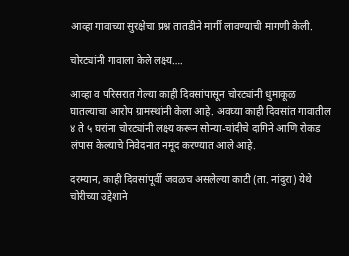आव्हा गावाच्या सुरक्षेचा प्रश्न तातडीने मार्गी लावण्याची मागणी केली.

चोरट्यांनी गावाला केले लक्ष्य….

आव्हा व परिसरात गेल्या काही दिवसांपासून चोरट्यांनी धुमाकूळ घातल्याचा आरोप ग्रामस्थांनी केला आहे. अवघ्या काही दिवसांत गावातील ४ ते ५ घरांना चोरट्यांनी लक्ष्य करून सोन्या-चांदीचे दागिने आणि रोकड लंपास केल्याचे निवेदनात नमूद करण्यात आले आहे.

दरम्यान, काही दिवसांपूर्वी जवळच असलेल्या काटी (ता. नांदुरा) येथे चोरीच्या उद्देशाने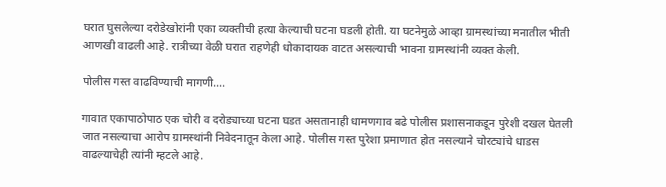घरात घुसलेल्या दरोडेखोरांनी एका व्यक्तीची हत्या केल्याची घटना घडली होती. या घटनेमुळे आव्हा ग्रामस्थांच्या मनातील भीती आणखी वाढली आहे. रात्रीच्या वेळी घरात राहणेही धोकादायक वाटत असल्याची भावना ग्रामस्थांनी व्यक्त केली.

पोलीस गस्त वाढविण्याची मागणी….

गावात एकापाठोपाठ एक चोरी व दरोड्याच्या घटना घडत असतानाही धामणगाव बढे पोलीस प्रशासनाकडून पुरेशी दखल घेतली जात नसल्याचा आरोप ग्रामस्थांनी निवेदनातून केला आहे. पोलीस गस्त पुरेशा प्रमाणात होत नसल्याने चोरट्यांचे धाडस वाढल्याचेही त्यांनी म्हटले आहे.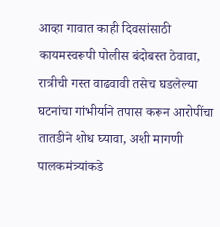आव्हा गावात काही दिवसांसाठी कायमस्वरूपी पोलीस बंदोबस्त ठेवावा, रात्रीची गस्त वाढवावी तसेच घडलेल्या घटनांचा गांभीर्याने तपास करून आरोपींचा तातडीने शोध घ्यावा, अशी मागणी पालकमंत्र्यांकडे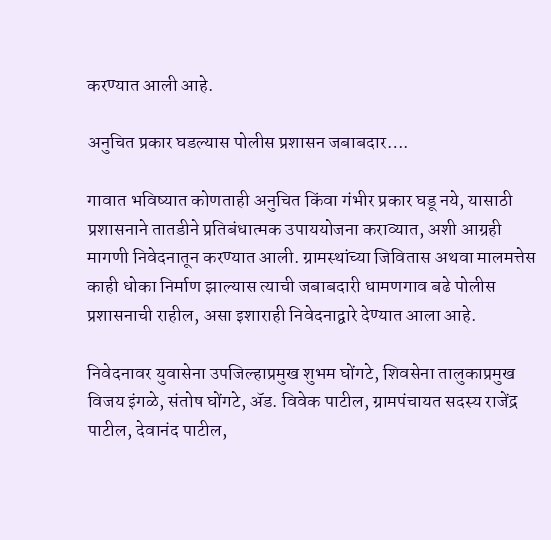करण्यात आली आहे.

अनुचित प्रकार घडल्यास पोलीस प्रशासन जबाबदार….

गावात भविष्यात कोणताही अनुचित किंवा गंभीर प्रकार घडू नये, यासाठी प्रशासनाने तातडीने प्रतिबंधात्मक उपाययोजना कराव्यात, अशी आग्रही मागणी निवेदनातून करण्यात आली. ग्रामस्थांच्या जिवितास अथवा मालमत्तेस काही धोका निर्माण झाल्यास त्याची जबाबदारी धामणगाव बढे पोलीस प्रशासनाची राहील, असा इशाराही निवेदनाद्वारे देण्यात आला आहे.

निवेदनावर युवासेना उपजिल्हाप्रमुख शुभम घोंगटे, शिवसेना तालुकाप्रमुख विजय इंगळे, संतोष घोंगटे, ॲड. विवेक पाटील, ग्रामपंचायत सदस्य राजेंद्र पाटील, देवानंद पाटील,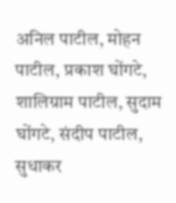अनिल पाटील, मोहन पाटील, प्रकाश घोंगटे, शालिग्राम पाटील, सुदाम घोंगटे, संदीप पाटील, सुधाकर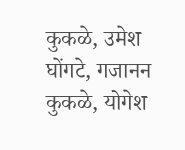कुकळे, उमेश घोंगटे, गजानन कुकळे, योगेश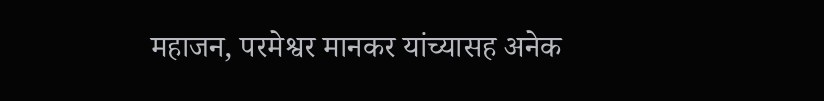महाजन, परमेश्वर मानकर यांच्यासह अनेक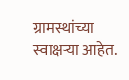ग्रामस्थांच्या स्वाक्षऱ्या आहेत.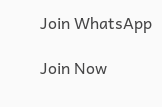Join WhatsApp

Join Now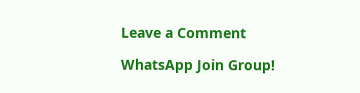Leave a Comment

WhatsApp Join Group!